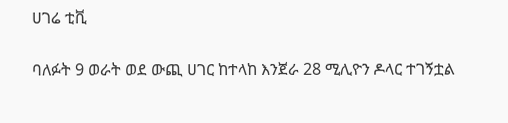ሀገሬ ቲቪ

ባለፉት 9 ወራት ወደ ውጪ ሀገር ከተላከ እንጀራ 28 ሚሊዮን ዶላር ተገኝቷል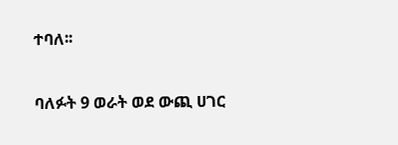ተባለ፡፡

ባለፉት 9 ወራት ወደ ውጪ ሀገር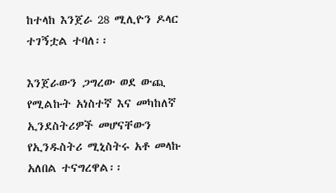ከተላከ እንጀራ 28 ሚሊዮን ዶላር ተገኝቷል ተባለ፡፡

እንጀራውን ጋግረው ወደ ውጪ የሚልኩት አነስተኛ እና መካከለኛ ኢንደስትሪዎች መሆናቸውን የኢንዱስትሪ ሚኒስትሩ አቶ መላኩ አለበል ተናግረዋል፡፡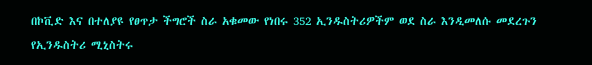በኮቪድ እና በተለያዩ የፀጥታ ችግሮች ስራ አቁመው የነበሩ 352 ኢንዱስትሪዎችም ወደ ስራ እንዲመለሱ መደረጉን የኢንዱስትሪ ሚኒስትሩ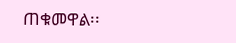ጠቁመዋል፡፡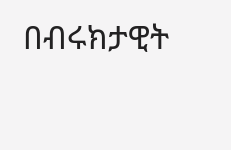በብሩክታዊት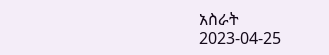አስራት
2023-04-25